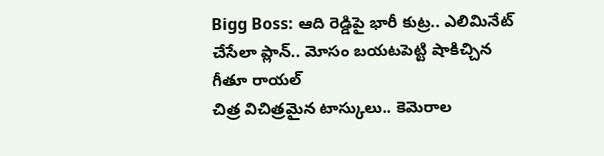Bigg Boss: ఆది రెడ్డిపై భారీ కుట్ర.. ఎలిమినేట్ చేసేలా ప్లాన్.. మోసం బయటపెట్టి షాకిచ్చిన గీతూ రాయల్
చిత్ర విచిత్రమైన టాస్కులు.. కెమెరాల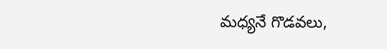మధ్యనే గొడవలు,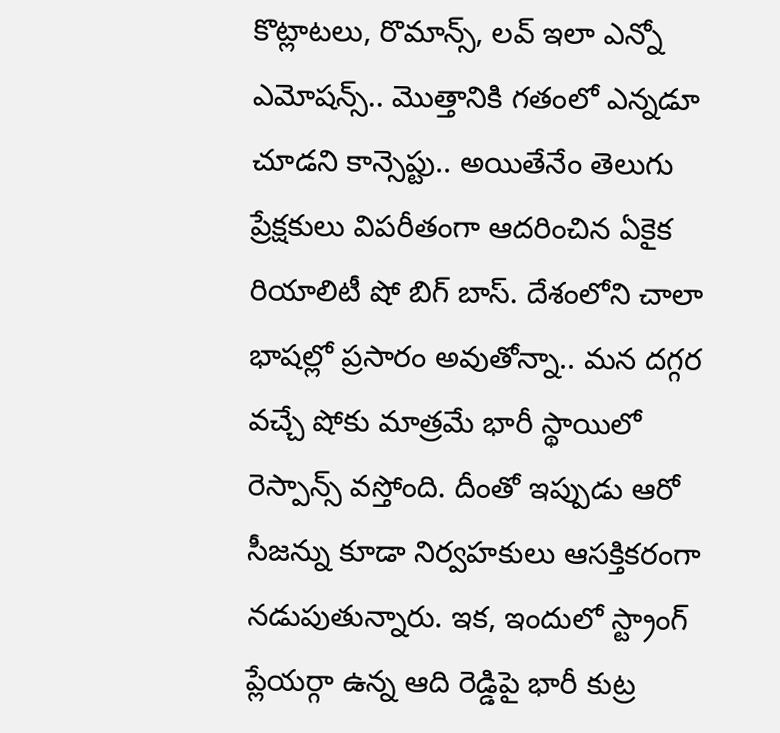కొట్లాటలు, రొమాన్స్, లవ్ ఇలా ఎన్నో ఎమోషన్స్.. మొత్తానికి గతంలో ఎన్నడూ చూడని కాన్సెప్టు.. అయితేనేం తెలుగు ప్రేక్షకులు విపరీతంగా ఆదరించిన ఏకైక రియాలిటీ షో బిగ్ బాస్. దేశంలోని చాలా భాషల్లో ప్రసారం అవుతోన్నా.. మన దగ్గర వచ్చే షోకు మాత్రమే భారీ స్థాయిలో రెస్పాన్స్ వస్తోంది. దీంతో ఇప్పుడు ఆరో సీజన్ను కూడా నిర్వహకులు ఆసక్తికరంగా నడుపుతున్నారు. ఇక, ఇందులో స్ట్రాంగ్ ప్లేయర్గా ఉన్న ఆది రెడ్డిపై భారీ కుట్ర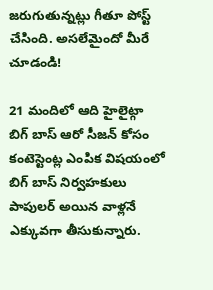జరుగుతున్నట్లు గీతూ పోస్ట్ చేసింది. అసలేమైందో మీరే చూడండి!

21 మందిలో ఆది హైలైట్గా
బిగ్ బాస్ ఆరో సీజన్ కోసం కంటెస్టెంట్ల ఎంపిక విషయంలో బిగ్ బాస్ నిర్వహకులు పాపులర్ అయిన వాళ్లనే ఎక్కువగా తీసుకున్నారు.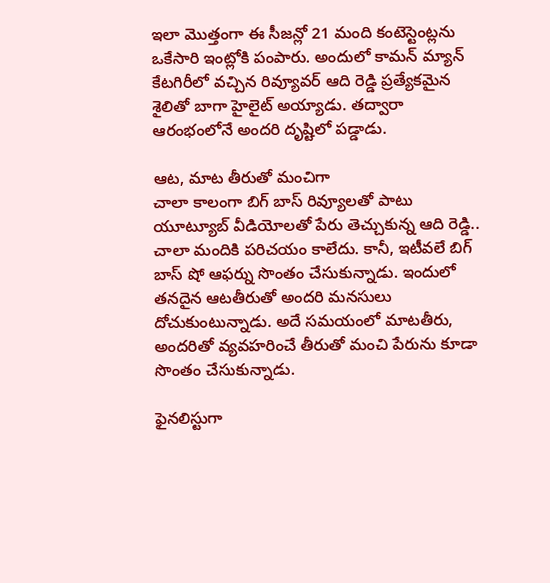ఇలా మొత్తంగా ఈ సీజన్లో 21 మంది కంటెస్టెంట్లను ఒకేసారి ఇంట్లోకి పంపారు. అందులో కామన్ మ్యాన్ కేటగిరీలో వచ్చిన రివ్యూవర్ ఆది రెడ్డి ప్రత్యేకమైన శైలితో బాగా హైలైట్ అయ్యాడు. తద్వారా ఆరంభంలోనే అందరి దృష్టిలో పడ్డాడు.

ఆట, మాట తీరుతో మంచిగా
చాలా కాలంగా బిగ్ బాస్ రివ్యూలతో పాటు యూట్యూబ్ వీడియోలతో పేరు తెచ్చుకున్న ఆది రెడ్డి.. చాలా మందికి పరిచయం కాలేదు. కానీ, ఇటీవలే బిగ్ బాస్ షో ఆఫర్ను సొంతం చేసుకున్నాడు. ఇందులో తనదైన ఆటతీరుతో అందరి మనసులు దోచుకుంటున్నాడు. అదే సమయంలో మాటతీరు, అందరితో వ్యవహరించే తీరుతో మంచి పేరును కూడా సొంతం చేసుకున్నాడు.

ఫైనలిస్టుగా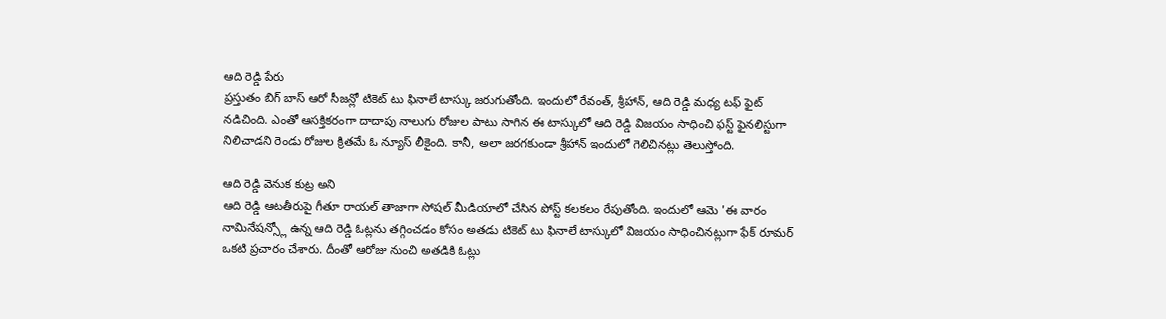ఆది రెడ్డి పేరు
ప్రస్తుతం బిగ్ బాస్ ఆరో సీజన్లో టికెట్ టు ఫినాలే టాస్కు జరుగుతోంది. ఇందులో రేవంత్, శ్రీహాన్, ఆది రెడ్డి మధ్య టఫ్ ఫైట్ నడిచింది. ఎంతో ఆసక్తికరంగా దాదాపు నాలుగు రోజుల పాటు సాగిన ఈ టాస్కులో ఆది రెడ్డి విజయం సాధించి ఫస్ట్ ఫైనలిస్టుగా నిలిచాడని రెండు రోజుల క్రితమే ఓ న్యూస్ లీకైంది. కానీ, అలా జరగకుండా శ్రీహాన్ ఇందులో గెలిచినట్లు తెలుస్తోంది.

ఆది రెడ్డి వెనుక కుట్ర అని
ఆది రెడ్డి ఆటతీరుపై గీతూ రాయల్ తాజాగా సోషల్ మీడియాలో చేసిన పోస్ట్ కలకలం రేపుతోంది. ఇందులో ఆమె 'ఈ వారం నామినేషన్స్లో ఉన్న ఆది రెడ్డి ఓట్లను తగ్గించడం కోసం అతడు టికెట్ టు ఫినాలే టాస్కులో విజయం సాధించినట్లుగా ఫేక్ రూమర్ ఒకటి ప్రచారం చేశారు. దీంతో ఆరోజు నుంచి అతడికి ఓట్లు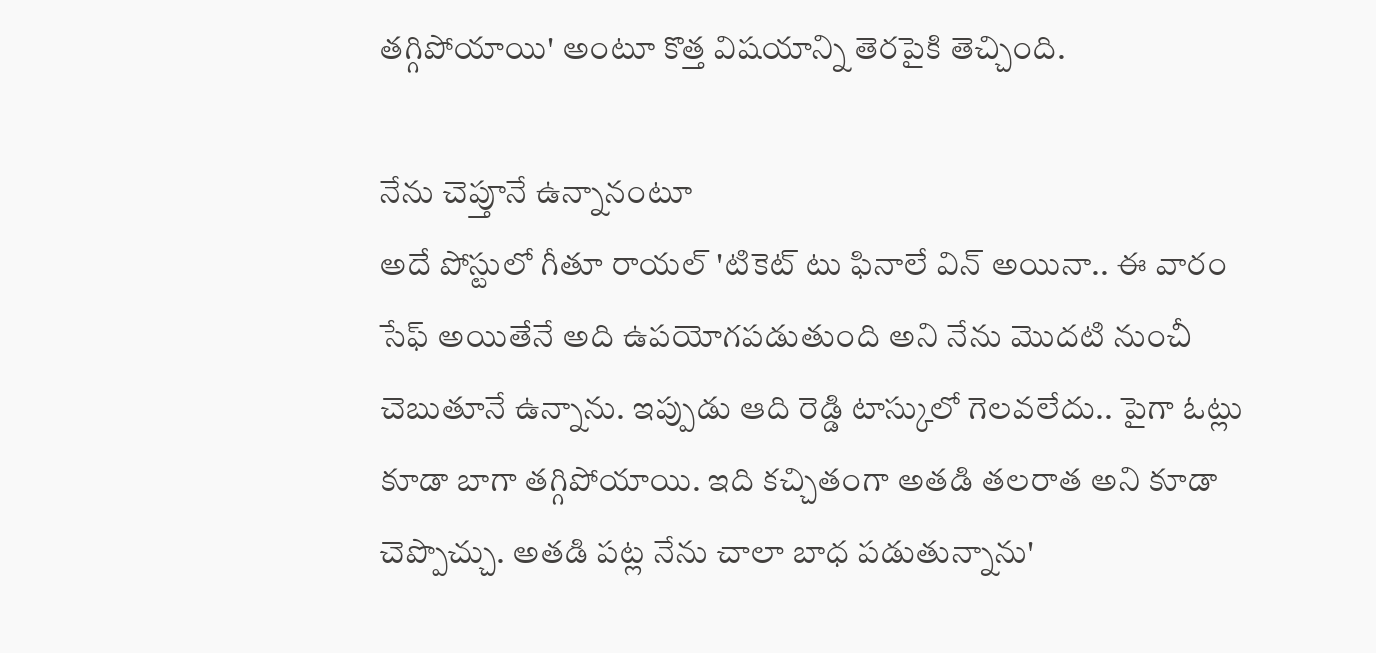తగ్గిపోయాయి' అంటూ కొత్త విషయాన్ని తెరపైకి తెచ్చింది.

నేను చెప్తూనే ఉన్నానంటూ
అదే పోస్టులో గీతూ రాయల్ 'టికెట్ టు ఫినాలే విన్ అయినా.. ఈ వారం సేఫ్ అయితేనే అది ఉపయోగపడుతుంది అని నేను మొదటి నుంచీ చెబుతూనే ఉన్నాను. ఇప్పుడు ఆది రెడ్డి టాస్కులో గెలవలేదు.. పైగా ఓట్లు కూడా బాగా తగ్గిపోయాయి. ఇది కచ్చితంగా అతడి తలరాత అని కూడా చెప్పొచ్చు. అతడి పట్ల నేను చాలా బాధ పడుతున్నాను'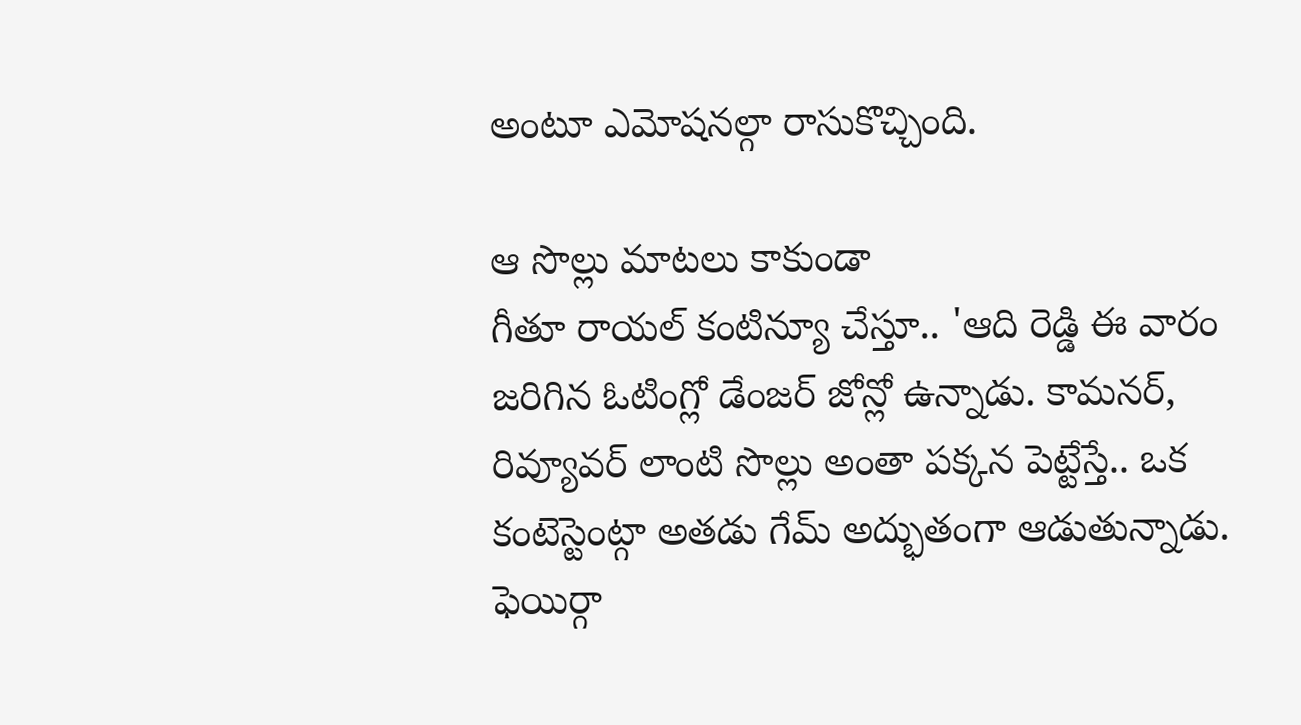అంటూ ఎమోషనల్గా రాసుకొచ్చింది.

ఆ సొల్లు మాటలు కాకుండా
గీతూ రాయల్ కంటిన్యూ చేస్తూ.. 'ఆది రెడ్డి ఈ వారం జరిగిన ఓటింగ్లో డేంజర్ జోన్లో ఉన్నాడు. కామనర్, రివ్యూవర్ లాంటి సొల్లు అంతా పక్కన పెట్టేస్తే.. ఒక కంటెస్టెంట్గా అతడు గేమ్ అద్భుతంగా ఆడుతున్నాడు. ఫెయిర్గా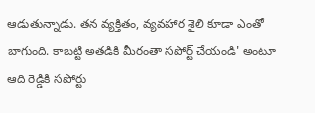ఆడుతున్నాడు. తన వ్యక్తితం, వ్యవహార శైలి కూడా ఎంతో బాగుంది. కాబట్టి అతడికి మీరంతా సపోర్ట్ చేయండి' అంటూ ఆది రెడ్డికి సపోర్టు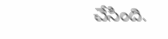చేసింది.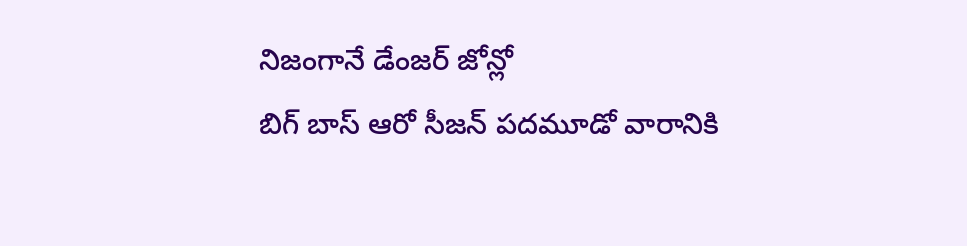నిజంగానే డేంజర్ జోన్లో
బిగ్ బాస్ ఆరో సీజన్ పదమూడో వారానికి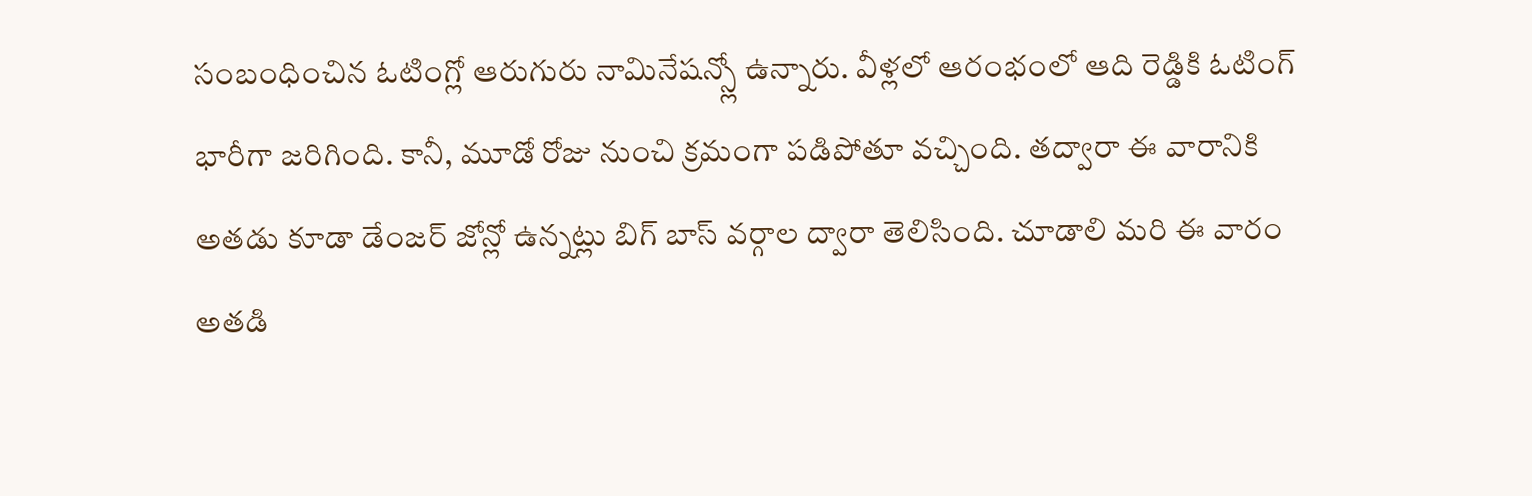సంబంధించిన ఓటింగ్లో ఆరుగురు నామినేషన్స్లో ఉన్నారు. వీళ్లలో ఆరంభంలో ఆది రెడ్డికి ఓటింగ్ భారీగా జరిగింది. కానీ, మూడో రోజు నుంచి క్రమంగా పడిపోతూ వచ్చింది. తద్వారా ఈ వారానికి అతడు కూడా డేంజర్ జోన్లో ఉన్నట్లు బిగ్ బాస్ వర్గాల ద్వారా తెలిసింది. చూడాలి మరి ఈ వారం అతడి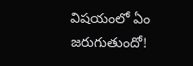విషయంలో ఏం జరుగుతుందో!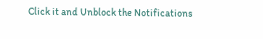Click it and Unblock the Notifications